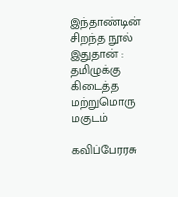இந்தாண்டின் சிறந்த நூல் இதுதான் : தமிழுக்கு கிடைத்த மற்றுமொரு மகுடம்

கவிப்பேரரசு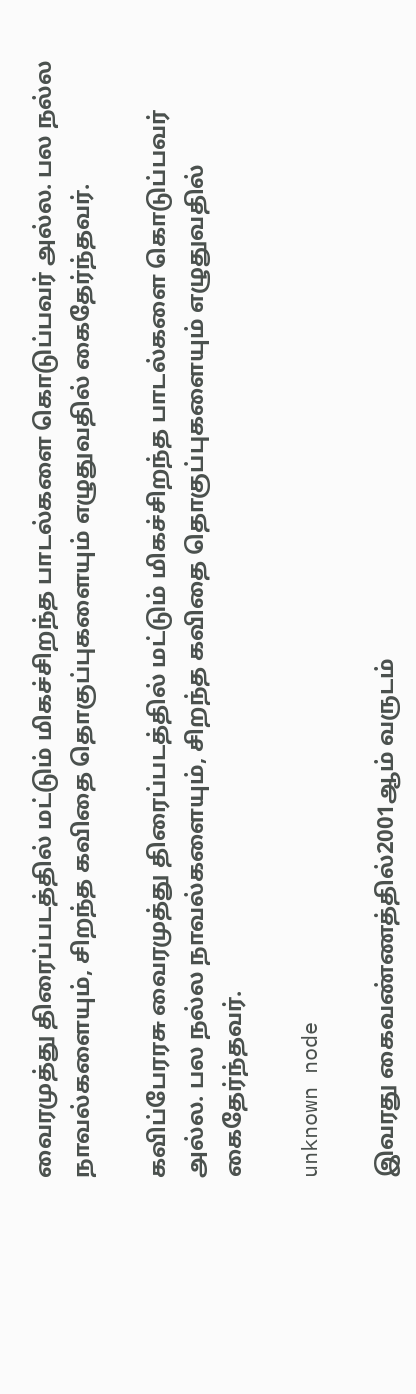வைரமுத்து திரைப்படத்தில் மட்டும் மிகச்சிறந்த பாடல்களை கொடுப்பவர் அல்ல. பல நல்ல நாவல்களையும், சிறந்த கவிதை தொகுப்புகளையும் எழுதுவதில் கைதேர்ந்தவர்.

கவிப்பேரரசு வைரமுத்து திரைப்படத்தில் மட்டும் மிகச்சிறந்த பாடல்களை கொடுப்பவர் அல்ல. பல நல்ல நாவல்களையும், சிறந்த கவிதை தொகுப்புகளையும் எழுதுவதில் கைதேர்ந்தவர்.

unknown node

இவரது கைவண்ணத்தில்2001ஆம் வருடம்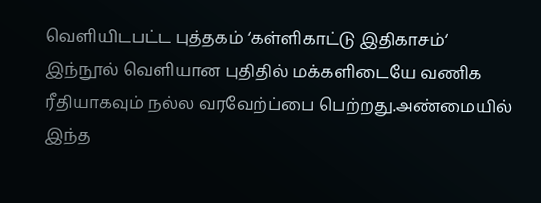வெளியிடபட்ட புத்தகம் ‘கள்ளிகாட்டு இதிகாசம்‘ இந்நூல் வெளியான புதிதில் மக்களிடையே வணிக ரீதியாகவும் நல்ல வரவேற்ப்பை பெற்றது.அண்மையில் இந்த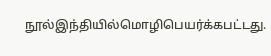நூல்இந்தியில்மொழிபெயர்க்கபட்டது.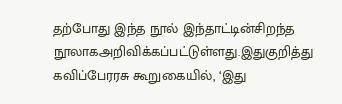தற்போது இந்த நூல் இந்தாட்டின்சிறந்த நூலாகஅறிவிக்கப்பட்டுள்ளது.இதுகுறித்து கவிப்பேரரசு கூறுகையில், ‘இது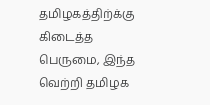தமிழகத்திற்க்கு கிடைத்த பெருமை, இந்த வெற்றி தமிழக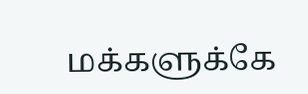மக்களுக்கே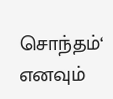சொந்தம்‘ எனவும்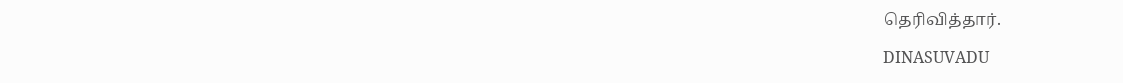தெரிவித்தார்.

DINASUVADU